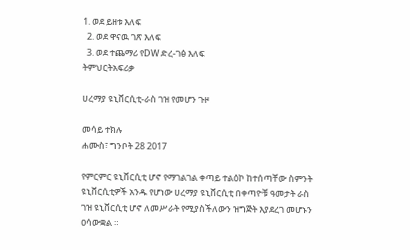1. ወደ ይዘቱ እለፍ
  2. ወደ ዋናዉ ገጽ እለፍ
  3. ወደ ተጨማሪ የDW ድረ-ገፅ እለፍ
ትምህርትአፍሪቃ

ሀረማያ ዩኒቨርሲቲ-ራስ ገዝ የመሆን ጉዞ

መሳይ ተክሉ
ሐሙስ፣ ግንቦት 28 2017

የምርምር ዩኒቨርሲቲ ሆኖ የማገልገል ቀጣይ ተልዕኮ ከተሰጣቸው ስምንት ዩኒቨርሲቲዎች አንዱ የሆነው ሀረማያ ዩኒቨርሲቲ በቀጣዮቹ ዓመታት ራስ ገዝ ዩኒቨርሲቲ ሆኖ ለመሥራት የሚያስችለውን ዝግጅት እያደረገ መሆኑን ዐሳውቋል ።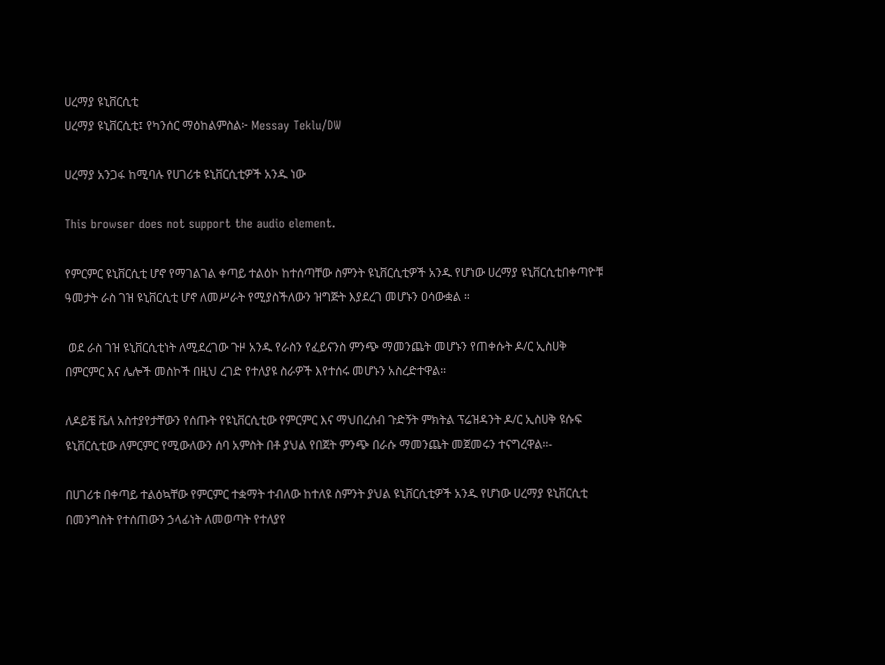ሀረማያ ዩኒቨርሲቲ
ሀረማያ ዩኒቨርሲቲ፤ የካንሰር ማዕከልምስል፦ Messay Teklu/DW

ሀረማያ አንጋፋ ከሚባሉ የሀገሪቱ ዩኒቨርሲቲዎች አንዱ ነው

This browser does not support the audio element.

የምርምር ዩኒቨርሲቲ ሆኖ የማገልገል ቀጣይ ተልዕኮ ከተሰጣቸው ስምንት ዩኒቨርሲቲዎች አንዱ የሆነው ሀረማያ ዩኒቨርሲቲበቀጣዮቹ ዓመታት ራስ ገዝ ዩኒቨርሲቲ ሆኖ ለመሥራት የሚያስችለውን ዝግጅት እያደረገ መሆኑን ዐሳውቋል ።

 ወደ ራስ ገዝ ዩኒቨርሲቲነት ለሚደረገው ጉዞ አንዱ የራስን የፈይናንስ ምንጭ ማመንጨት መሆኑን የጠቀሱት ዶ/ር ኢስሀቅ በምርምር እና ሌሎች መስኮች በዚህ ረገድ የተለያዩ ስራዎች እየተሰሩ መሆኑን አስረድተዋል።

ለዶይቼ ቬለ አስተያየታቸውን የሰጡት የዩኒቨርሲቲው የምርምር እና ማህበረሰብ ጉድኝት ምክትል ፕሬዝዳንት ዶ/ር ኢስሀቅ ዩሱፍ ዩኒቨርሲቲው ለምርምር የሚውለውን ሰባ አምስት በቶ ያህል የበጀት ምንጭ በራሱ ማመንጨት መጀመሩን ተናግረዋል።-

በሀገሪቱ በቀጣይ ተልዕኳቸው የምርምር ተቋማት ተብለው ከተለዩ ስምንት ያህል ዩኒቨርሲቲዎች አንዱ የሆነው ሀረማያ ዩኒቨርሲቲ በመንግስት የተሰጠውን ኃላፊነት ለመወጣት የተለያየ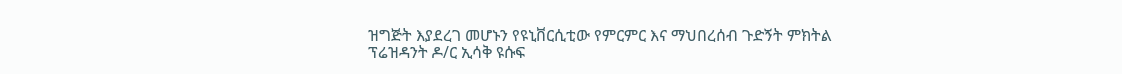ዝግጅት እያደረገ መሆኑን የዩኒቨርሲቲው የምርምር እና ማህበረሰብ ጉድኝት ምክትል ፕሬዝዳንት ዶ/ር ኢሳቅ ዩሱፍ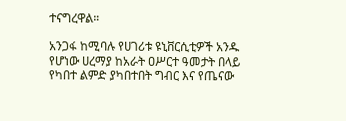ተናግረዋል።

አንጋፋ ከሚባሉ የሀገሪቱ ዩኒቨርሲቲዎች አንዱ የሆነው ሀረማያ ከአራት ዐሥርተ ዓመታት በላይ የካበተ ልምድ ያካበተበት ግብር እና የጤናው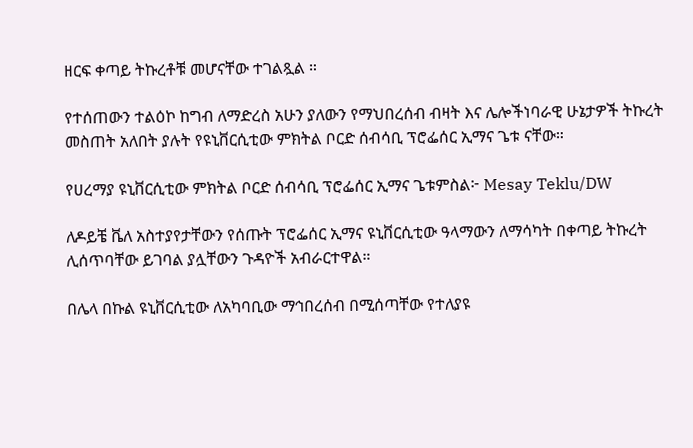ዘርፍ ቀጣይ ትኩረቶቹ መሆናቸው ተገልጿል ።

የተሰጠውን ተልዕኮ ከግብ ለማድረስ አሁን ያለውን የማህበረሰብ ብዛት እና ሌሎችነባራዊ ሁኔታዎች ትኩረት መስጠት አለበት ያሉት የዩኒቨርሲቲው ምክትል ቦርድ ሰብሳቢ ፕሮፌሰር ኢማና ጌቱ ናቸው።

የሀረማያ ዩኒቨርሲቲው ምክትል ቦርድ ሰብሳቢ ፕሮፌሰር ኢማና ጌቱምስል፦ Mesay Teklu/DW

ለዶይቼ ቬለ አስተያየታቸውን የሰጡት ፕሮፌሰር ኢማና ዩኒቨርሲቲው ዓላማውን ለማሳካት በቀጣይ ትኩረት ሊሰጥባቸው ይገባል ያሏቸውን ጉዳዮች አብራርተዋል።

በሌላ በኩል ዩኒቨርሲቲው ለአካባቢው ማኅበረሰብ በሚሰጣቸው የተለያዩ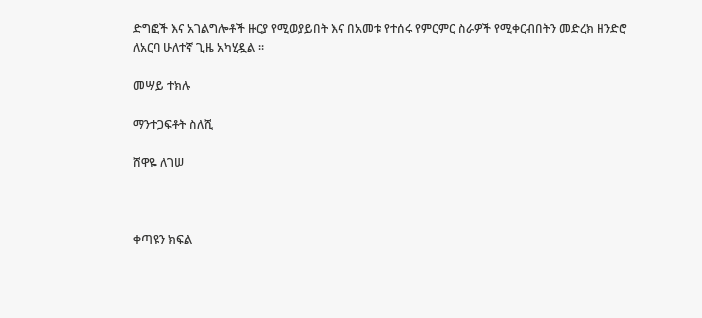ድግፎች እና አገልግሎቶች ዙርያ የሚወያይበት እና በአመቱ የተሰሩ የምርምር ስራዎች የሚቀርብበትን መድረክ ዘንድሮ ለአርባ ሁለተኛ ጊዜ አካሂዷል ።

መሣይ ተክሉ

ማንተጋፍቶት ስለሺ

ሸዋዬ ለገሠ



ቀጣዩን ክፍል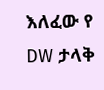እለፈው የ DW ታላቅ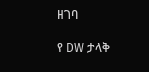ዘገባ

የ DW ታላቅ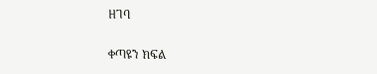ዘገባ

ቀጣዩን ክፍል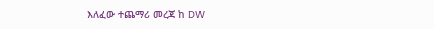እለፈው ተጨማሪ መረጃ ከ DW